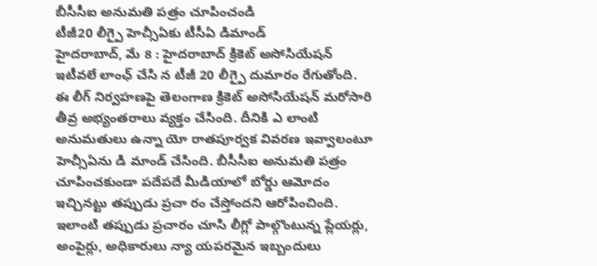బీసీసీఐ అనుమతి పత్రం చూపించండి
టీజీ20 లీగ్పై హెచ్సీఏకు టీసీఏ డిమాండ్
హైదరాబాద్, మే 8 : హైదరాబాద్ క్రికెట్ అసోసియేషన్ ఇటీవలే లాంఛ్ చేసి న టీజీ 20 లీగ్పై దుమారం రేగుతోంది. ఈ లీగ్ నిర్వహణపై తెలంగాణ క్రికెట్ అసోసియేషన్ మరోసారి తీవ్ర అభ్యంతరాలు వ్యక్తం చేసింది. దీనికి ఎ లాంటి అనుమతులు ఉన్నా యో రాతపూర్వక వివరణ ఇవ్వాలంటూ హెచ్సీఏను డి మాండ్ చేసింది. బీసీసీఐ అనుమతి పత్రం చూపించకుండా పదేపదే మీడియాలో బోర్డు ఆమోదం ఇచ్చినట్టు తప్పుడు ప్రచా రం చేస్తోందని ఆరోపించింది. ఇలాంటి తప్పుడు ప్రచారం చూసి లీగ్లో పాల్గొంటున్న ప్లేయర్లు, అంపైర్లు, అధికారులు న్యా యపరమైన ఇబ్బందులు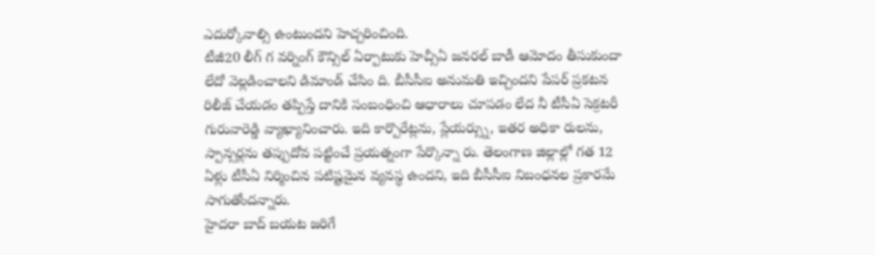ఎదుర్కోవాల్సి ఉంటుందని హెచ్చరించింది.
టీజీ20 లీగ్ గ వర్నింగ్ కౌన్సిల్ ఏర్పాటుకు హెచ్సీఏ జనరల్ బాడీ ఆమోదం తీసుకుందా లేదో వెల్లడించాలని డిమాండ్ చేసిం ది. బీసీసీఐ అనుమతి ఇచ్చిందని పేపర్ ప్రకటన రిలీజ్ చేయడం తప్పిస్తే దానికి సంబంధించి ఆధారాలు చూపడం లేద నీ టీసీఏ సెక్రటరీ గురువారెడ్డి వ్యాఖ్యానించారు. ఇది కార్పొరేట్లను, ప్లేయర్స్ను, ఇతర అధికా రులను, స్పాన్సర్లను తప్పుదోవ పట్టించే ప్రయత్నంగా పేర్కొన్నా రు. తెలంగాణ జిల్లాల్లో గత 12 ఏళ్లు టీసీఏ నిర్మించిన పటిష్టమైన వ్యవస్థ ఉందని, ఇది బీసీసీఐ నిబంధనల ప్రకారమే సాగుతోందన్నారు.
హైదరా బాద్ బయట జరిగే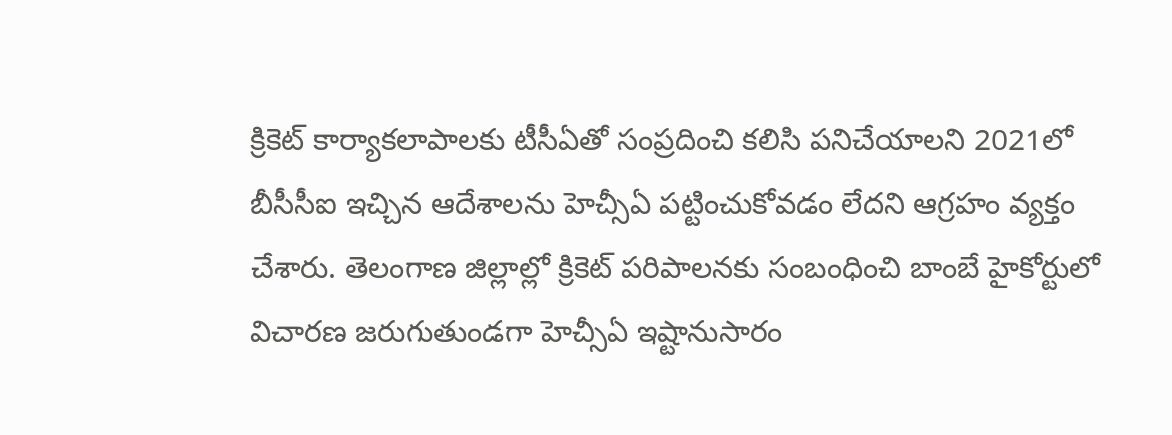క్రికెట్ కార్యాకలాపాలకు టీసీఏతో సంప్రదించి కలిసి పనిచేయాలని 2021లో బీసీసీఐ ఇచ్చిన ఆదేశాలను హెచ్సీఏ పట్టించుకోవడం లేదని ఆగ్రహం వ్యక్తం చేశారు. తెలంగాణ జిల్లాల్లో క్రికెట్ పరిపాలనకు సంబంధించి బాంబే హైకోర్టులో విచారణ జరుగుతుండగా హెచ్సీఏ ఇష్టానుసారం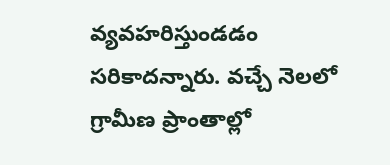వ్యవహరిస్తుండడం సరికాదన్నారు. వచ్చే నెలలో గ్రామీణ ప్రాంతాల్లో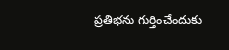ప్రతిభను గుర్తించేందుకు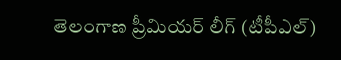తెలంగాణ ప్రీమియర్ లీగ్ (టీపీఎల్)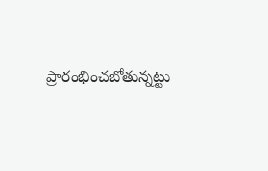ప్రారంభించబోతున్నట్టు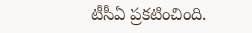టీసీఏ ప్రకటించింది.